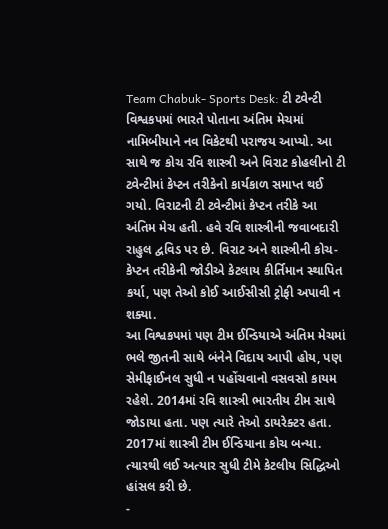Team Chabuk- Sports Desk: ટી ટ્વેન્ટી વિશ્વકપમાં ભારતે પોતાના અંતિમ મેચમાં નામિબીયાને નવ વિકેટથી પરાજય આપ્યો. આ સાથે જ કોચ રવિ શાસ્ત્રી અને વિરાટ કોહલીનો ટી ટ્વેન્ટીમાં કેપ્ટન તરીકેનો કાર્યકાળ સમાપ્ત થઈ ગયો. વિરાટની ટી ટ્વેન્ટીમાં કેપ્ટન તરીકે આ અંતિમ મેચ હતી. હવે રવિ શાસ્ત્રીની જવાબદારી રાહુલ દ્વવિડ પર છે. વિરાટ અને શાસ્ત્રીની કોચ-કેપ્ટન તરીકેની જોડીએ કેટલાય કીર્તિમાન સ્થાપિત કર્યા, પણ તેઓ કોઈ આઈસીસી ટ્રોફી અપાવી ન શક્યા.
આ વિશ્વકપમાં પણ ટીમ ઈન્ડિયાએ અંતિમ મેચમાં ભલે જીતની સાથે બંનેને વિદાય આપી હોય, પણ સેમીફાઈનલ સુધી ન પહોંચવાનો વસવસો કાયમ રહેશે. 2014માં રવિ શાસ્ત્રી ભારતીય ટીમ સાથે જોડાયા હતા. પણ ત્યારે તેઓ ડાયરેક્ટર હતા. 2017માં શાસ્ત્રી ટીમ ઈન્ડિયાના કોચ બન્યા. ત્યારથી લઈ અત્યાર સુધી ટીમે કેટલીય સિદ્ધિઓ હાંસલ કરી છે.
-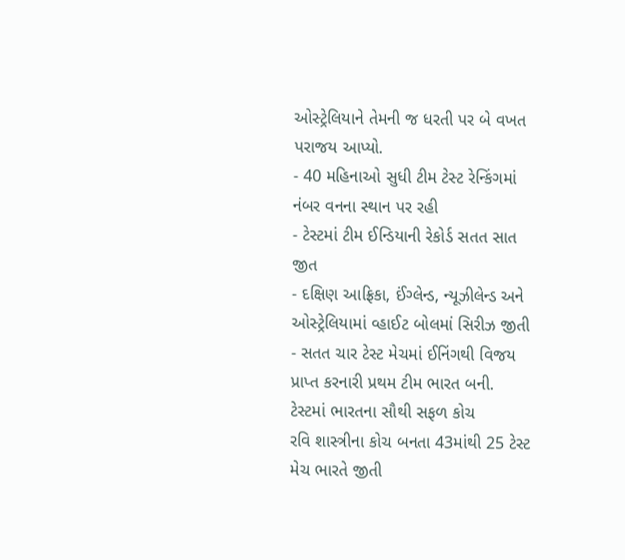ઓસ્ટ્રેલિયાને તેમની જ ધરતી પર બે વખત પરાજય આપ્યો.
- 40 મહિનાઓ સુધી ટીમ ટેસ્ટ રેન્કિંગમાં નંબર વનના સ્થાન પર રહી
- ટેસ્ટમાં ટીમ ઈન્ડિયાની રેકોર્ડ સતત સાત જીત
- દક્ષિણ આફ્રિકા, ઈંગ્લેન્ડ, ન્યૂઝીલેન્ડ અને ઓસ્ટ્રેલિયામાં વ્હાઈટ બોલમાં સિરીઝ જીતી
- સતત ચાર ટેસ્ટ મેચમાં ઈનિંગથી વિજય પ્રાપ્ત કરનારી પ્રથમ ટીમ ભારત બની.
ટેસ્ટમાં ભારતના સૌથી સફળ કોચ
રવિ શાસ્ત્રીના કોચ બનતા 43માંથી 25 ટેસ્ટ મેચ ભારતે જીતી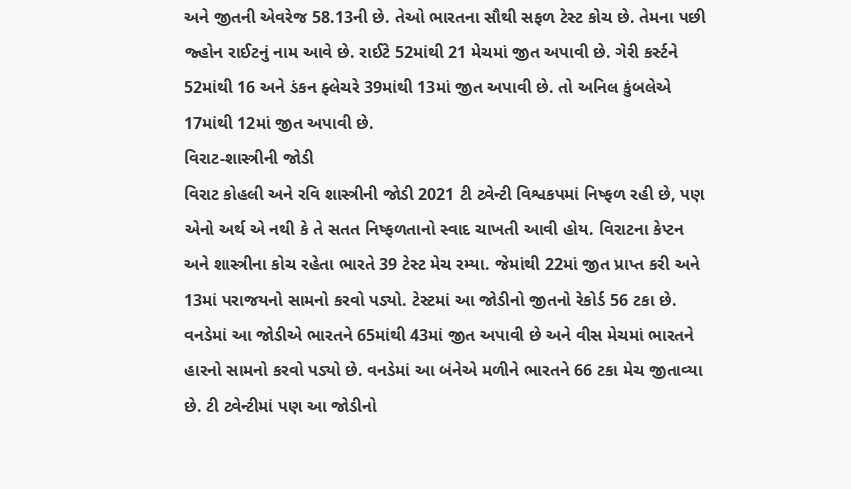અને જીતની એવરેજ 58.13ની છે. તેઓ ભારતના સૌથી સફળ ટેસ્ટ કોચ છે. તેમના પછી જ્હોન રાઈટનું નામ આવે છે. રાઈટે 52માંથી 21 મેચમાં જીત અપાવી છે. ગેરી કર્સ્ટને 52માંથી 16 અને ડંકન ફ્લેચરે 39માંથી 13માં જીત અપાવી છે. તો અનિલ કુંબલેએ 17માંથી 12માં જીત અપાવી છે.
વિરાટ-શાસ્ત્રીની જોડી
વિરાટ કોહલી અને રવિ શાસ્ત્રીની જોડી 2021 ટી ટ્વેન્ટી વિશ્વકપમાં નિષ્ફળ રહી છે, પણ એનો અર્થ એ નથી કે તે સતત નિષ્ફળતાનો સ્વાદ ચાખતી આવી હોય. વિરાટના કેપ્ટન અને શાસ્ત્રીના કોચ રહેતા ભારતે 39 ટેસ્ટ મેચ રમ્યા. જેમાંથી 22માં જીત પ્રાપ્ત કરી અને 13માં પરાજયનો સામનો કરવો પડ્યો. ટેસ્ટમાં આ જોડીનો જીતનો રેકોર્ડ 56 ટકા છે. વનડેમાં આ જોડીએ ભારતને 65માંથી 43માં જીત અપાવી છે અને વીસ મેચમાં ભારતને હારનો સામનો કરવો પડ્યો છે. વનડેમાં આ બંનેએ મળીને ભારતને 66 ટકા મેચ જીતાવ્યા છે. ટી ટ્વેન્ટીમાં પણ આ જોડીનો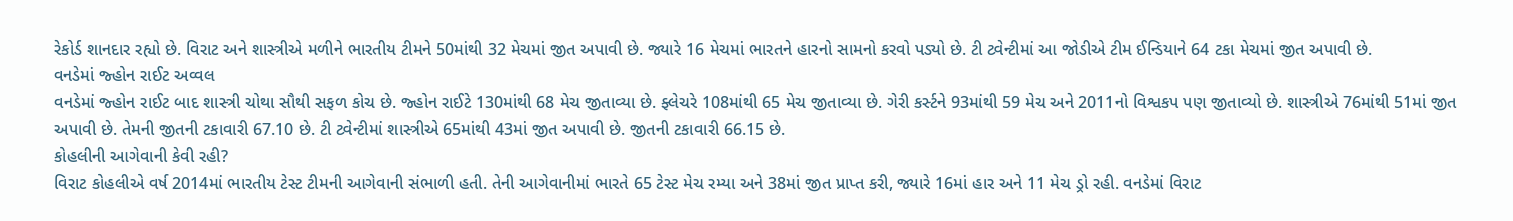રેકોર્ડ શાનદાર રહ્યો છે. વિરાટ અને શાસ્ત્રીએ મળીને ભારતીય ટીમને 50માંથી 32 મેચમાં જીત અપાવી છે. જ્યારે 16 મેચમાં ભારતને હારનો સામનો કરવો પડ્યો છે. ટી ટ્વેન્ટીમાં આ જોડીએ ટીમ ઈન્ડિયાને 64 ટકા મેચમાં જીત અપાવી છે.
વનડેમાં જ્હોન રાઈટ અવ્વલ
વનડેમાં જ્હોન રાઈટ બાદ શાસ્ત્રી ચોથા સૌથી સફળ કોચ છે. જ્હોન રાઈટે 130માંથી 68 મેચ જીતાવ્યા છે. ફ્લેચરે 108માંથી 65 મેચ જીતાવ્યા છે. ગેરી કર્સ્ટને 93માંથી 59 મેચ અને 2011નો વિશ્વકપ પણ જીતાવ્યો છે. શાસ્ત્રીએ 76માંથી 51માં જીત અપાવી છે. તેમની જીતની ટકાવારી 67.10 છે. ટી ટ્વેન્ટીમાં શાસ્ત્રીએ 65માંથી 43માં જીત અપાવી છે. જીતની ટકાવારી 66.15 છે.
કોહલીની આગેવાની કેવી રહી?
વિરાટ કોહલીએ વર્ષ 2014માં ભારતીય ટેસ્ટ ટીમની આગેવાની સંભાળી હતી. તેની આગેવાનીમાં ભારતે 65 ટેસ્ટ મેચ રમ્યા અને 38માં જીત પ્રાપ્ત કરી, જ્યારે 16માં હાર અને 11 મેચ ડ્રો રહી. વનડેમાં વિરાટ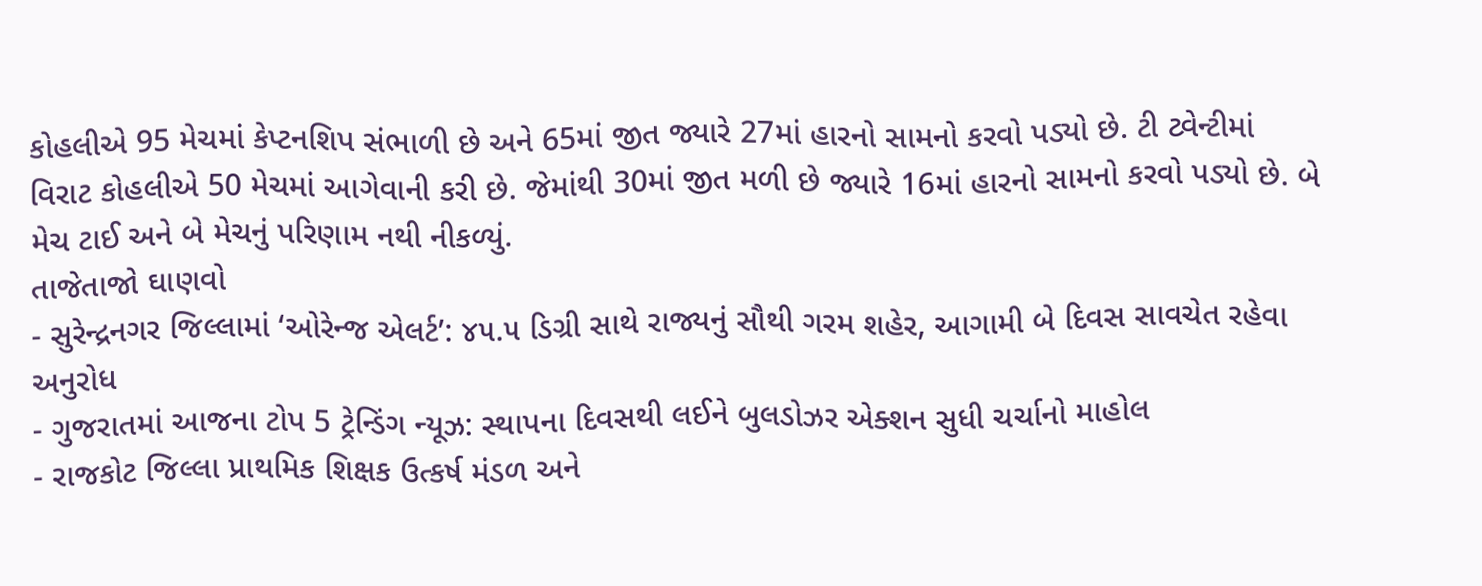કોહલીએ 95 મેચમાં કેપ્ટનશિપ સંભાળી છે અને 65માં જીત જ્યારે 27માં હારનો સામનો કરવો પડ્યો છે. ટી ટ્વેન્ટીમાં વિરાટ કોહલીએ 50 મેચમાં આગેવાની કરી છે. જેમાંથી 30માં જીત મળી છે જ્યારે 16માં હારનો સામનો કરવો પડ્યો છે. બે મેચ ટાઈ અને બે મેચનું પરિણામ નથી નીકળ્યું.
તાજેતાજો ઘાણવો
- સુરેન્દ્રનગર જિલ્લામાં ‘ઓરેન્જ એલર્ટ’: ૪૫.૫ ડિગ્રી સાથે રાજ્યનું સૌથી ગરમ શહેર, આગામી બે દિવસ સાવચેત રહેવા અનુરોધ
- ગુજરાતમાં આજના ટોપ 5 ટ્રેન્ડિંગ ન્યૂઝ: સ્થાપના દિવસથી લઈને બુલડોઝર એક્શન સુધી ચર્ચાનો માહોલ
- રાજકોટ જિલ્લા પ્રાથમિક શિક્ષક ઉત્કર્ષ મંડળ અને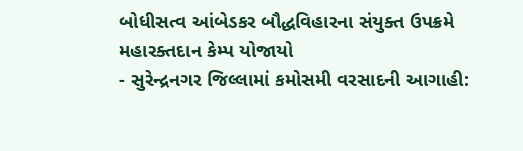બોધીસત્વ આંબેડકર બૌદ્ધવિહારના સંયુક્ત ઉપક્રમે મહારક્તદાન કેમ્પ યોજાયો
- સુરેન્દ્રનગર જિલ્લામાં કમોસમી વરસાદની આગાહી: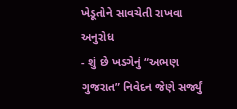ખેડૂતોને સાવચેતી રાખવા અનુરોધ
- શું છે ખડગેનું “અભણ ગુજરાત” નિવેદન જેણે સર્જ્યું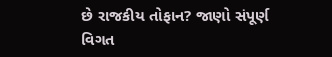છે રાજકીય તોફાન? જાણો સંપૂર્ણ વિગત